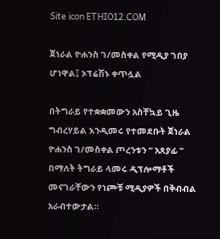Site icon ETHIO12.COM

ጀነራል ዮሐንስ ገ/መስቀል የሚዲያ ገበያ ሆነዋል፤ ኦፕሬሽኑ ቀጥሏል

በትግራይ የተቋቋመውን አስቸኳይ ጊዜ ግብረሃይል እንዲመሩ የተመደቡት ጀነራል ዮሐንስ ገ/መስቀል ጦረንቱን ” አጸያፊ ” በማለት ትግራይ ላመሩ ዲፕሎማቶች መናገራቸውን የነጮቹ ሚዲያዎች በቅብብል አራብተውታል።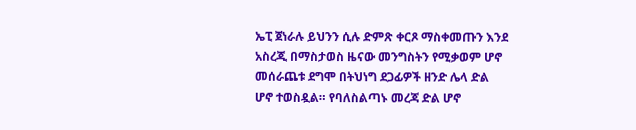ኤፒ ጀነራሉ ይህንን ሲሉ ድምጽ ቀርጾ ማስቀመጡን እንደ አስረጂ በማስታወስ ዜናው መንግስትን የሚቃወም ሆኖ መሰራጨቱ ደግሞ በትህነግ ደጋፊዎች ዘንድ ሌላ ድል ሆኖ ተወስዷል። የባለስልጣኑ መረጃ ድል ሆኖ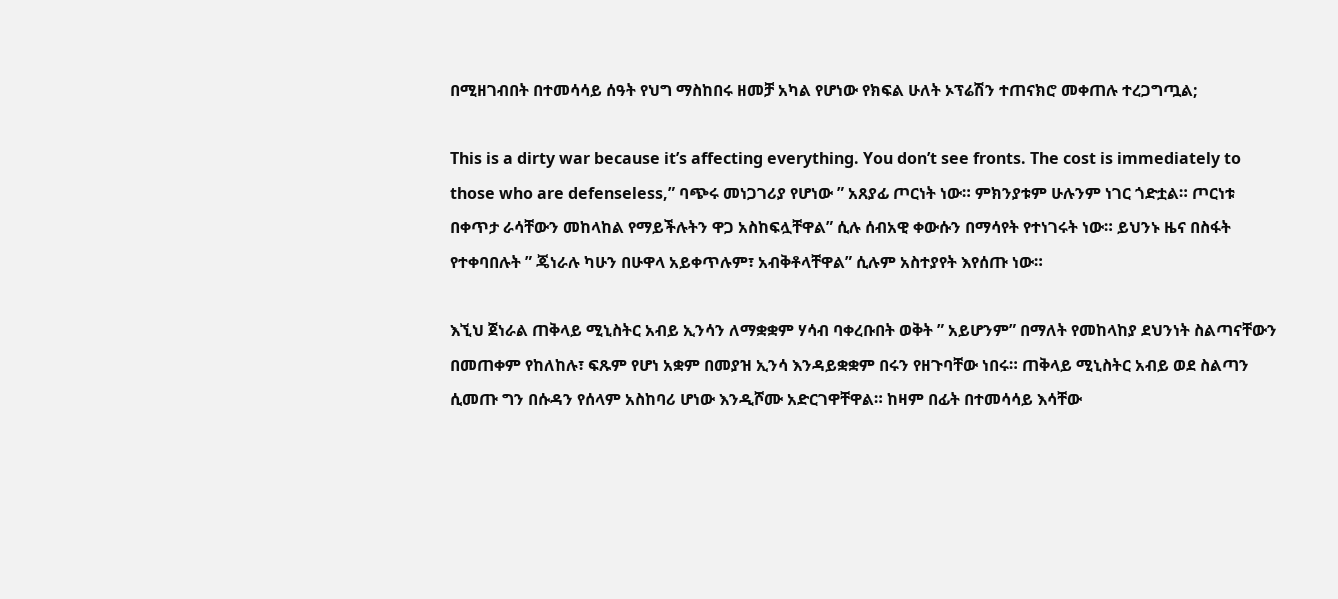በሚዘገብበት በተመሳሳይ ሰዓት የህግ ማስከበሩ ዘመቻ አካል የሆነው የክፍል ሁለት ኦፕሬሽን ተጠናክሮ መቀጠሉ ተረጋግጧል;

This is a dirty war because it’s affecting everything. You don’t see fronts. The cost is immediately to those who are defenseless,” ባጭሩ መነጋገሪያ የሆነው ” አጸያፊ ጦርነት ነው። ምክንያቱም ሁሉንም ነገር ጎድቷል። ጦርነቱ በቀጥታ ራሳቸውን መከላከል የማይችሉትን ዋጋ አስከፍሏቸዋል” ሲሉ ሰብአዊ ቀውሱን በማሳየት የተነገሩት ነው። ይህንኑ ዜና በስፋት የተቀባበሉት ” ጄነራሉ ካሁን በሁዋላ አይቀጥሉም፣ አብቅቶላቸዋል” ሲሉም አስተያየት እየሰጡ ነው።

እኚህ ጀነራል ጠቅላይ ሚኒስትር አብይ ኢንሳን ለማቋቋም ሃሳብ ባቀረቡበት ወቅት ” አይሆንም” በማለት የመከላከያ ደህንነት ስልጣናቸውን በመጠቀም የከለከሉ፣ ፍጹም የሆነ አቋም በመያዝ ኢንሳ እንዳይቋቋም በሩን የዘጉባቸው ነበሩ። ጠቅላይ ሚኒስትር አብይ ወደ ስልጣን ሲመጡ ግን በሱዳን የሰላም አስከባሪ ሆነው እንዲሾሙ አድርገዋቸዋል። ከዛም በፊት በተመሳሳይ እሳቸው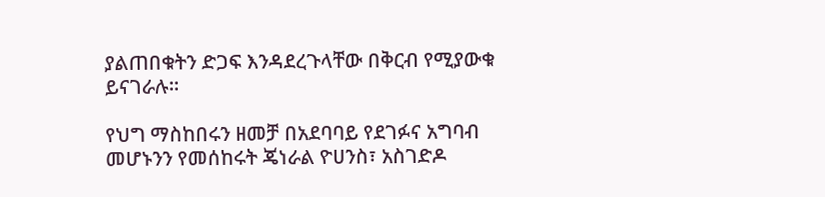ያልጠበቁትን ድጋፍ እንዳደረጉላቸው በቅርብ የሚያውቁ ይናገራሉ።

የህግ ማስከበሩን ዘመቻ በአደባባይ የደገፉና አግባብ መሆኑንን የመሰከሩት ጄነራል ዮሀንስ፣ አስገድዶ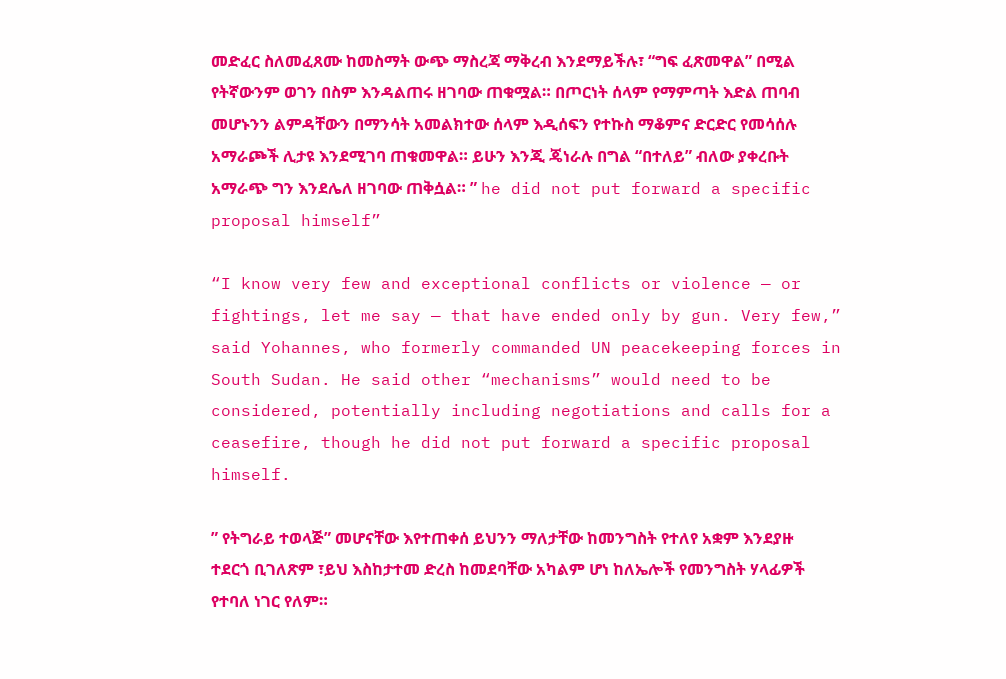መድፈር ስለመፈጸሙ ከመስማት ውጭ ማስረጃ ማቅረብ እንደማይችሉ፣ “ግፍ ፈጽመዋል” በሚል የትኛውንም ወገን በስም እንዳልጠሩ ዘገባው ጠቁሟል። በጦርነት ሰላም የማምጣት እድል ጠባብ መሆኑንን ልምዳቸውን በማንሳት አመልክተው ሰላም እዲሰፍን የተኩስ ማቆምና ድርድር የመሳሰሉ አማራጮች ሊታዩ እንደሚገባ ጠቁመዋል። ይሁን እንጂ ጄነራሉ በግል “በተለይ” ብለው ያቀረቡት አማራጭ ግን እንደሌለ ዘገባው ጠቅሷል። ” he did not put forward a specific proposal himself”

“I know very few and exceptional conflicts or violence — or fightings, let me say — that have ended only by gun. Very few,” said Yohannes, who formerly commanded UN peacekeeping forces in South Sudan. He said other “mechanisms” would need to be considered, potentially including negotiations and calls for a ceasefire, though he did not put forward a specific proposal himself.

” የትግራይ ተወላጅ” መሆናቸው እየተጠቀሰ ይህንን ማለታቸው ከመንግስት የተለየ አቋም እንደያዙ ተደርጎ ቢገለጽም ፣ይህ እስከታተመ ድረስ ከመደባቸው አካልም ሆነ ከለኤሎች የመንግስት ሃላፊዎች የተባለ ነገር የለም።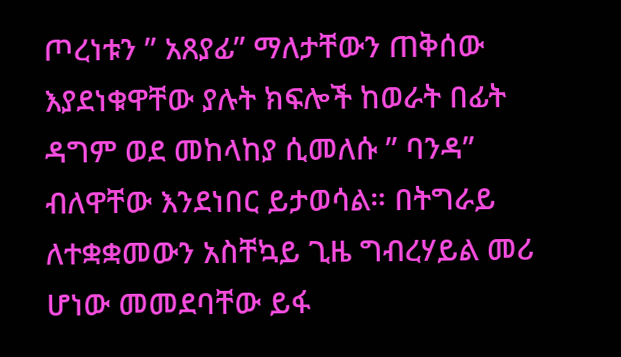ጦረነቱን ” አጸያፊ” ማለታቸውን ጠቅሰው እያደነቁዋቸው ያሉት ክፍሎች ከወራት በፊት ዳግም ወደ መከላከያ ሲመለሱ ” ባንዳ” ብለዋቸው እንደነበር ይታወሳል። በትግራይ ለተቋቋመውን አስቸኳይ ጊዜ ግብረሃይል መሪ ሆነው መመደባቸው ይፋ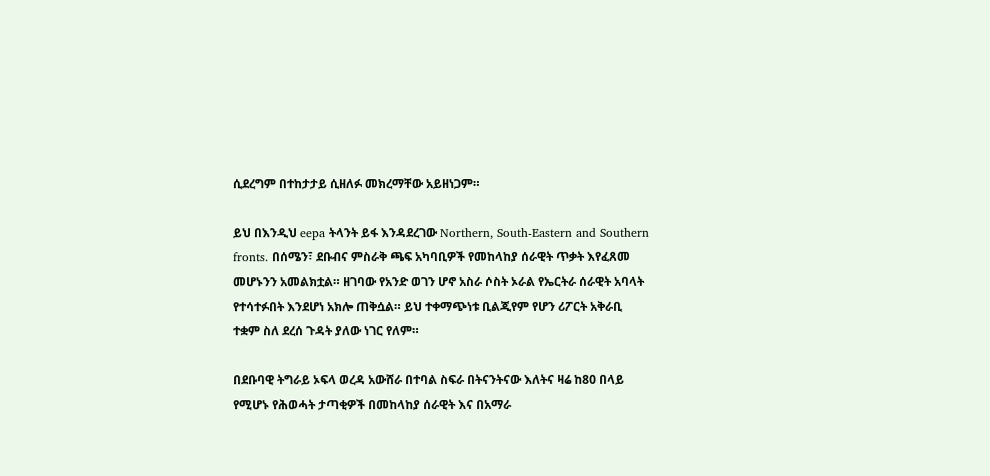ሲደረግም በተከታታይ ሲዘለፉ መክረማቸው አይዘነጋም።

ይህ በእንዲህ eepa ትላንት ይፋ እንዳደረገው Northern, South-Eastern and Southern fronts. በሰሜን፣ ደቡብና ምስራቅ ጫፍ አካባቢዎች የመከላከያ ሰራዊት ጥቃት እየፈጸመ መሆኑንን አመልክቷል። ዘገባው የአንድ ወገን ሆኖ አስራ ሶስት ኦራል የኤርትራ ሰራዊት አባላት የተሳተፉበት እንደሆነ አክሎ ጠቅሷል። ይህ ተቀማጭነቱ ቢልጂየም የሆን ሪፖርት አቅራቢ ተቋም ስለ ደረሰ ጉዳት ያለው ነገር የለም።

በደቡባዊ ትግራይ ኦፍላ ወረዳ አውሸራ በተባል ስፍራ በትናንትናው እለትና ዛሬ ከ80 በላይ የሚሆኑ የሕወሓት ታጣቂዎች በመከላከያ ሰራዊት እና በአማራ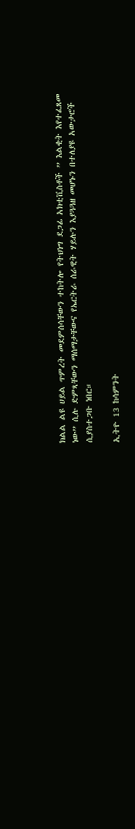ክልል ልዩ ሀይል ጥምረት መደምሰሳቸውን ተከትሎ የትህነግ ደጋፊ አክቲቪስቶች ” እልቂት እየተፈጸመ ነው” ሲሉ ድምጻቸውን ማሰማታቸውና የኤርትራ ሰራዊት ሃይሉን እያጓጓዘ መሆኑን በተለያዩ አውታሮች ሲያስተጋቡ ነበር።

ኢትዮ 13 ከሳምንት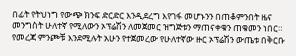በፊት የትህነግ የውጭ ክንፍ ድርድር እንዲደረግ እየገፋ መሆኑንን በጠቆምንበት ዜና መንግስት ሁለተኛ የሚለውን ኦፕሬሽን ለመጀመር ዝግጅቱን ማጠናቀቁን ጠቁመን ነበር። የመረጃ ምንጮቹ እንደሚሉት አሁን የተጀመረው የሁለተኛው ዙር ኦፕሬሽን ውጤቱ በቅርቡ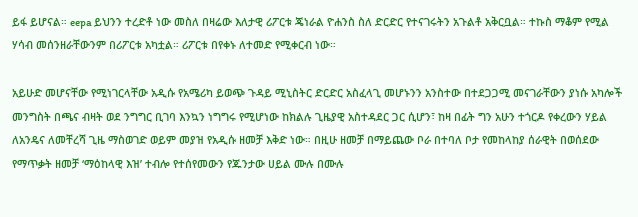ይፋ ይሆናል። eepa ይህንን ተረድቶ ነው መስለ በዛሬው እለታዊ ሪፖርቱ ጄነራል ዮሐንስ ስለ ድርድር የተናገሩትን አጉልቶ አቅርቧል። ተኩስ ማቆም የሚል ሃሳብ መሰንዘራቸውንም በሪፖርቱ አካቷል። ሪፖርቱ በየቀኑ ለተመድ የሚቀርብ ነው።

አይሁድ መሆናቸው የሚነገርላቸው አዲሱ የአሜሪካ ይወጭ ጉዳይ ሚኒስትር ድርድር አስፈላጊ መሆኑንን አንስተው በተደጋጋሚ መናገራቸውን ያነሱ አካሎች መንግስት በጫና ብዛት ወደ ንግግር ቢገባ እንኳን ነግግሩ የሚሆነው ከክልሉ ጊዜያዊ አስተዳደር ጋር ሲሆን፣ ከዛ በፊት ግን አሁን ተጎርዶ የቀረውን ሃይል ለአንዴና ለመቸረሻ ጊዜ ማስወገድ ወይም መያዝ የአዲሱ ዘመቻ እቅድ ነው። በዚሁ ዘመቻ በማይጨው ቦራ በተባለ ቦታ የመከላከያ ሰራዊት በወሰደው የማጥቃት ዘመቻ ‘ማዕከላዊ እዝ’ ተብሎ የተሰየመውን የጁንታው ሀይል ሙሉ በሙሉ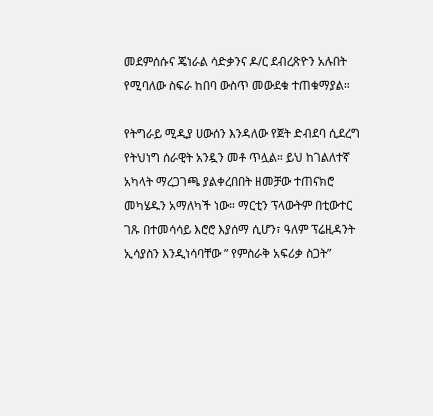መደምሰሱና ጄነራል ሳድቃንና ዶ/ር ደብረጽዮን አሉበት የሚባለው ስፍራ ከበባ ውስጥ መውደቁ ተጠቁማያል።

የትግራይ ሚዲያ ሀውሰን እንዳለው የጀት ድብደባ ሲደረግ የትህነግ ሰራዊት አንዷን መቶ ጥሏል። ይህ ከገልለተኛ አካላት ማረጋገጫ ያልቀረበበት ዘመቻው ተጠናክሮ መካሄዱን አማለካች ነው። ማርቲን ፕላውትም በቲውተር ገጹ በተመሳሳይ እሮሮ እያሰማ ሲሆን፣ ዓለም ፕሬዚዳንት ኢሳያስን እንዲነሳባቸው ” የምስራቅ አፍሪቃ ስጋት”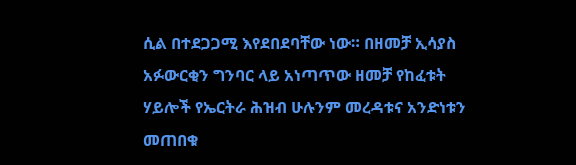ሲል በተደጋጋሚ እየደበደባቸው ነው። በዘመቻ ኢሳያስ አፉውርቂን ግንባር ላይ አነጣጥው ዘመቻ የከፈቱት ሃይሎች የኤርትራ ሕዝብ ሁሉንም መረዳቱና አንድነቱን መጠበቁ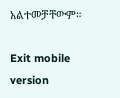አልተመቻቸውም።

Exit mobile version